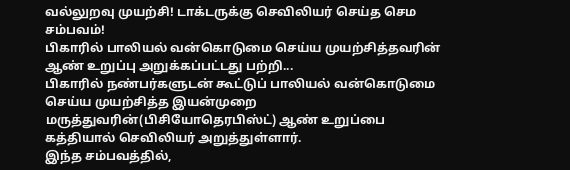வல்லுறவு முயற்சி! டாக்டருக்கு செவிலியர் செய்த செம சம்பவம்!
பிகாரில் பாலியல் வன்கொடுமை செய்ய முயற்சித்தவரின் ஆண் உறுப்பு அறுக்கப்பட்டது பற்றி...
பிகாரில் நண்பர்களுடன் கூட்டுப் பாலியல் வன்கொடுமை செய்ய முயற்சித்த இயன்முறை மருத்துவரின்(பிசியோதெரபிஸ்ட்) ஆண் உறுப்பை கத்தியால் செவிலியர் அறுத்துள்ளார்.
இந்த சம்பவத்தில்,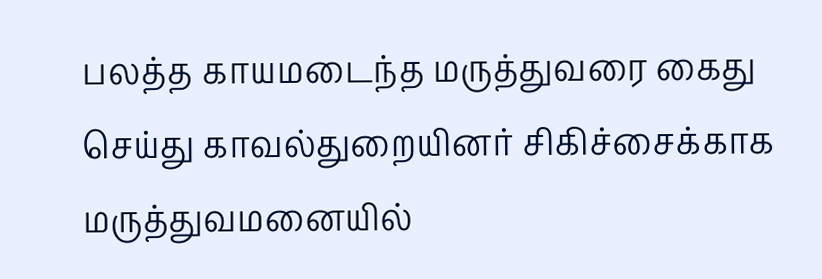பலத்த காயமடைந்த மருத்துவரை கைது செய்து காவல்துறையினர் சிகிச்சைக்காக மருத்துவமனையில்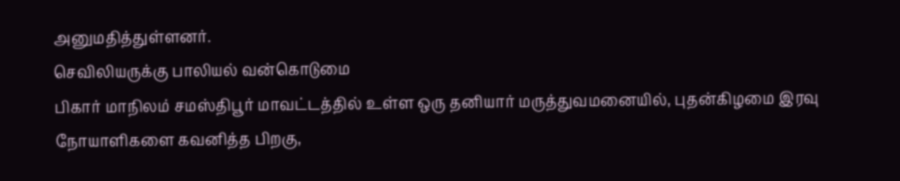அனுமதித்துள்ளனர்.
செவிலியருக்கு பாலியல் வன்கொடுமை
பிகார் மாநிலம் சமஸ்திபூர் மாவட்டத்தில் உள்ள ஒரு தனியார் மருத்துவமனையில், புதன்கிழமை இரவு நோயாளிகளை கவனித்த பிறகு,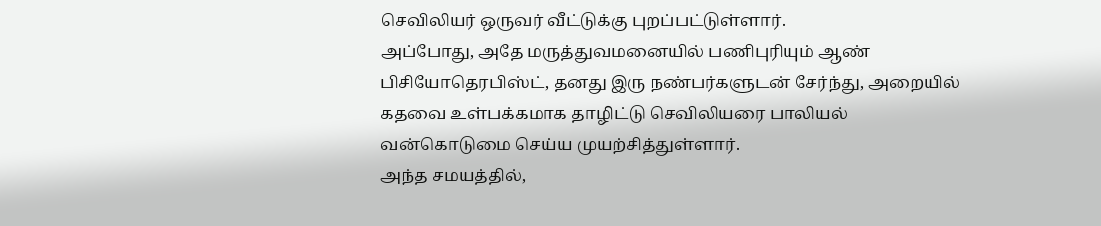செவிலியர் ஒருவர் வீட்டுக்கு புறப்பட்டுள்ளார்.
அப்போது, அதே மருத்துவமனையில் பணிபுரியும் ஆண் பிசியோதெரபிஸ்ட், தனது இரு நண்பர்களுடன் சேர்ந்து, அறையில் கதவை உள்பக்கமாக தாழிட்டு செவிலியரை பாலியல் வன்கொடுமை செய்ய முயற்சித்துள்ளார்.
அந்த சமயத்தில்,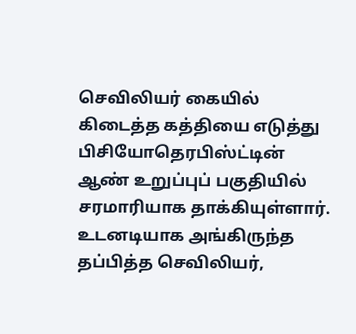செவிலியர் கையில் கிடைத்த கத்தியை எடுத்து பிசியோதெரபிஸ்ட்டின் ஆண் உறுப்புப் பகுதியில் சரமாரியாக தாக்கியுள்ளார். உடனடியாக அங்கிருந்த தப்பித்த செவிலியர்,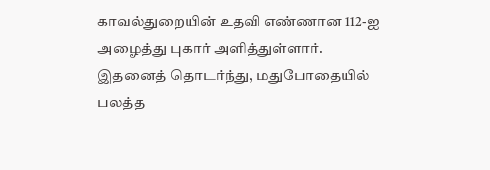காவல்துறையின் உதவி எண்ணான 112-ஐ அழைத்து புகார் அளித்துள்ளார்.
இதனைத் தொடர்ந்து, மதுபோதையில் பலத்த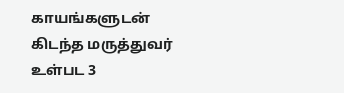காயங்களுடன் கிடந்த மருத்துவர் உள்பட 3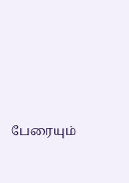பேரையும்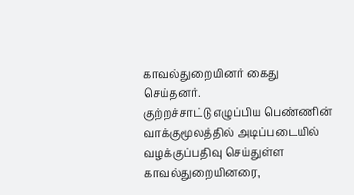காவல்துறையினர் கைது செய்தனர்.
குற்றச்சாட்டு எழுப்பிய பெண்ணின் வாக்குமூலத்தில் அடிப்படையில் வழக்குப்பதிவு செய்துள்ள காவல்துறையினரை,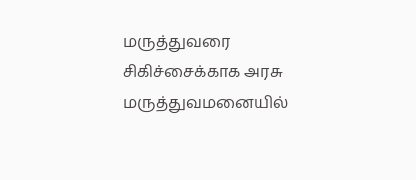மருத்துவரை சிகிச்சைக்காக அரசு மருத்துவமனையில்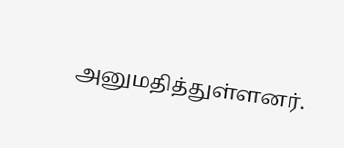அனுமதித்துள்ளனர்.